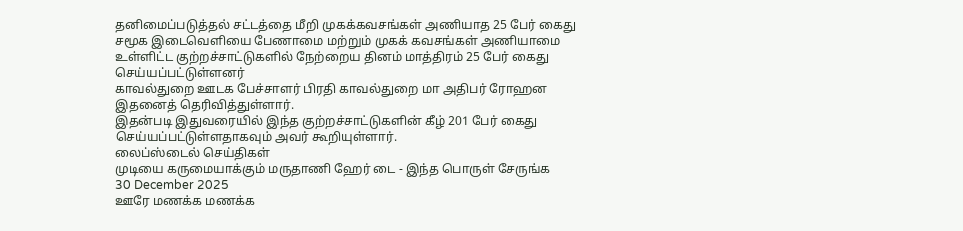தனிமைப்படுத்தல் சட்டத்தை மீறி முகக்கவசங்கள் அணியாத 25 பேர் கைது
சமூக இடைவெளியை பேணாமை மற்றும் முகக் கவசங்கள் அணியாமை உள்ளிட்ட குற்றச்சாட்டுகளில் நேற்றைய தினம் மாத்திரம் 25 பேர் கைது செய்யப்பட்டுள்ளனர்
காவல்துறை ஊடக பேச்சாளர் பிரதி காவல்துறை மா அதிபர் ரோஹன இதனைத் தெரிவித்துள்ளார்.
இதன்படி இதுவரையில் இந்த குற்றச்சாட்டுகளின் கீழ் 201 பேர் கைது செய்யப்பட்டுள்ளதாகவும் அவர் கூறியுள்ளார்.
லைப்ஸ்டைல் செய்திகள்
முடியை கருமையாக்கும் மருதாணி ஹேர் டை - இந்த பொருள் சேருங்க
30 December 2025
ஊரே மணக்க மணக்க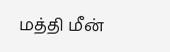மத்தி மீன்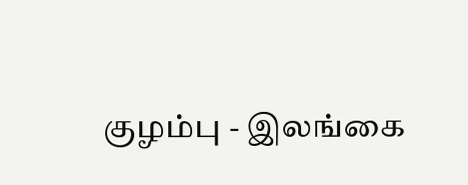குழம்பு - இலங்கை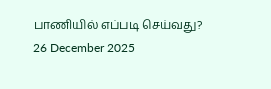பாணியில் எப்படி செய்வது?
26 December 2025